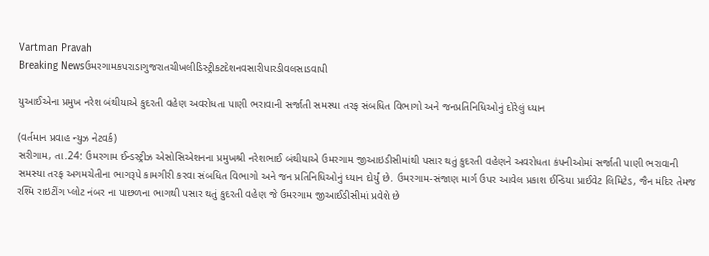Vartman Pravah
Breaking Newsઉમરગામકપરાડાગુજરાતચીખલીડિસ્ટ્રીકટદેશનવસારીપારડીવલસાડવાપી

યુઆઈએના પ્રમુખ નરેશ બંથીયાએ કુદરતી વહેણ અવરોધતા પાણી ભરાવાની સર્જાતી સમસ્‍યા તરફ સંબધિત વિભાગો અને જનપ્રતિનિધિઓનું દોરેલું ધ્‍યાન

(વર્તમાન પ્રવાહ ન્‍યુઝ નેટવર્ક)
સરીગામ, તા.24: ઉમરગામ ઈન્‍ડસ્‍ટ્રીઝ એસોસિએશનના પ્રમુખશ્રી નરેશભાઈ બંથીયાએ ઉમરગામ જીઆઇડીસીમાંથી પસાર થતું કુદરતી વહેણને અવરોધતા કંપનીઓમાં સર્જાતી પાણી ભરાવાની સમસ્‍યા તરફ અગમચેતીના ભાગરૂપે કામગીરી કરવા સંબધિત વિભાગો અને જન પ્રતિનિધિઓનું ધ્‍યાન દોર્યું છે. ઉમરગામ-સંજાણ માર્ગ ઉપર આવેલ પ્રકાશ ઈન્‍ડિયા પ્રાઈવેટ લિમિટેડ, જૈન મંદિર તેમજ રશ્‍મિ રાઇટીંગ પ્‍લોટ નંબર ના પાછળના ભાગથી પસાર થતું કુદરતી વહેણ જે ઉમરગામ જીઆઈડીસીમાં પ્રવેશે છે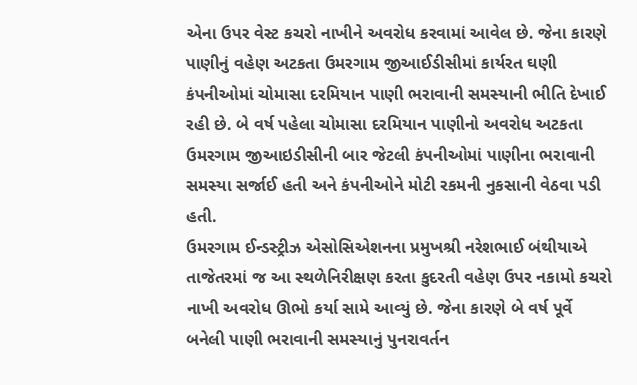એના ઉપર વેસ્‍ટ કચરો નાખીને અવરોધ કરવામાં આવેલ છે. જેના કારણે પાણીનું વહેણ અટકતા ઉમરગામ જીઆઈડીસીમાં કાર્યરત ઘણી કંપનીઓમાં ચોમાસા દરમિયાન પાણી ભરાવાની સમસ્‍યાની ભીતિ દેખાઈ રહી છે. બે વર્ષ પહેલા ચોમાસા દરમિયાન પાણીનો અવરોધ અટકતા ઉમરગામ જીઆઇડીસીની બાર જેટલી કંપનીઓમાં પાણીના ભરાવાની સમસ્‍યા સર્જાઈ હતી અને કંપનીઓને મોટી રકમની નુકસાની વેઠવા પડી હતી.
ઉમરગામ ઈન્‍ડસ્‍ટ્રીઝ એસોસિએશનના પ્રમુખશ્રી નરેશભાઈ બંથીયાએ તાજેતરમાં જ આ સ્‍થળેનિરીક્ષણ કરતા કુદરતી વહેણ ઉપર નકામો કચરો નાખી અવરોધ ઊભો કર્યા સામે આવ્‍યું છે. જેના કારણે બે વર્ષ પૂર્વે બનેલી પાણી ભરાવાની સમસ્‍યાનું પુનરાવર્તન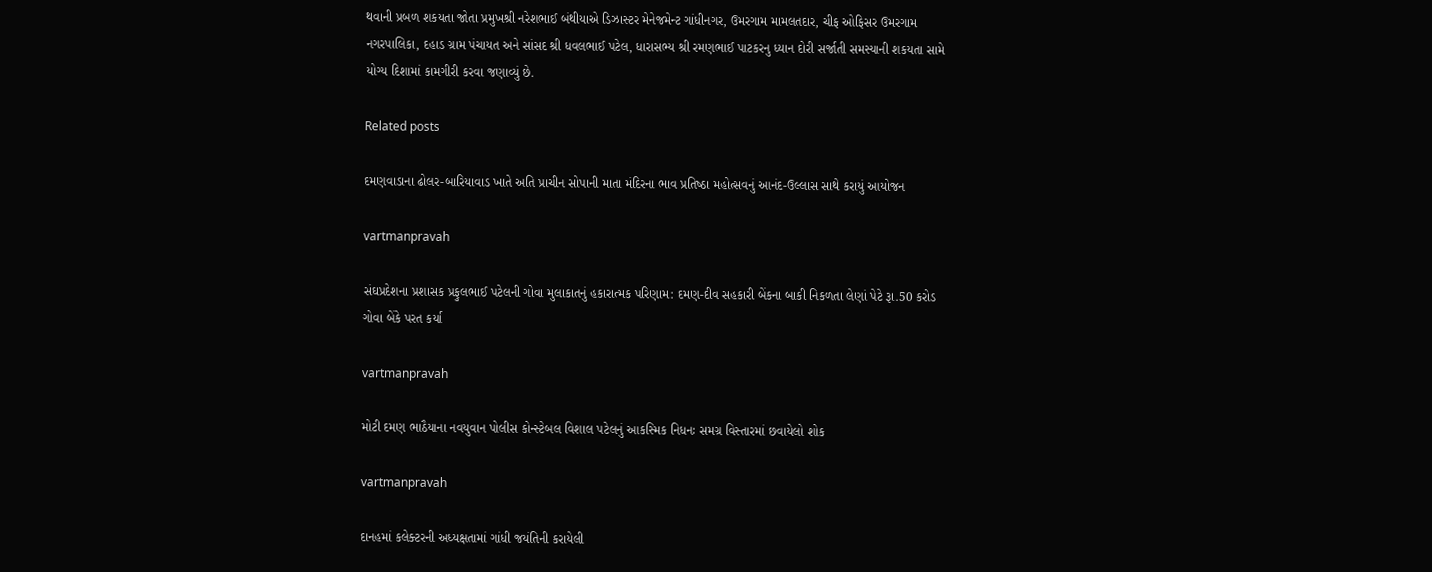થવાની પ્રબળ શકયતા જોતા પ્રમુખશ્રી નરેશભાઈ બંથીયાએ ડિઝાસ્‍ટર મેનેજમેન્‍ટ ગાંધીનગર, ઉમરગામ મામલતદાર, ચીફ ઓફિસર ઉમરગામ નગરપાલિકા, દહાડ ગ્રામ પંચાયત અને સાંસદ શ્રી ધવલભાઈ પટેલ, ધારાસભ્‍ય શ્રી રમણભાઈ પાટકરનુ ધ્‍યાન દોરી સર્જાતી સમસ્‍યાની શકયતા સામે યોગ્‍ય દિશામાં કામગીરી કરવા જણાવ્‍યું છે.

Related posts

દમણવાડાના ઢોલર-બારિયાવાડ ખાતે અતિ પ્રાચીન સોપાની માતા મંદિરના ભાવ પ્રતિષ્‍ઠા મહોત્‍સવનું આનંદ-ઉલ્લાસ સાથે કરાયું આયોજન

vartmanpravah

સંઘપ્રદેશના પ્રશાસક પ્રફુલભાઈ પટેલની ગોવા મુલાકાતનું હકારાત્‍મક પરિણામ: દમણ-દીવ સહકારી બેંકના બાકી નિકળતા લેણાં પેટે રૂા.50 કરોડ ગોવા બેંકે પરત કર્યા

vartmanpravah

મોટી દમણ ભાઠૈયાના નવયુવાન પોલીસ કોન્‍સ્‍ટેબલ વિશાલ પટેલનું આકસ્‍મિક નિધનઃ સમગ્ર વિસ્‍તારમાં છવાયેલો શોક

vartmanpravah

દાનહમાં કલેક્‍ટરની અધ્‍યક્ષતામાં ગાંધી જયંતિની કરાયેલી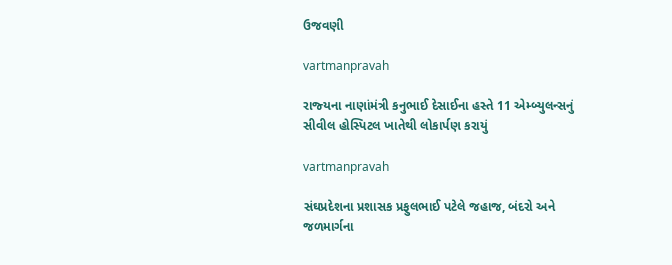ઉજવણી

vartmanpravah

રાજ્‍યના નાણાંમંત્રી કનુભાઈ દેસાઈના હસ્‍તે 11 એમ્‍બ્‍યુલન્‍સનું સીવીલ હોસ્‍પિટલ ખાતેથી લોકાર્પણ કરાયું

vartmanpravah

સંઘપ્રદેશના પ્રશાસક પ્રફુલભાઈ પટેલે જહાજ, બંદરો અને જળમાર્ગના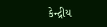કેન્‍દ્રીય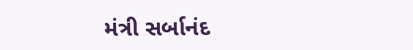મંત્રી સર્બાનંદ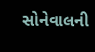સોનેવાલની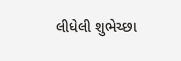લીધેલી શુભેચ્‍છા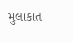મુલાકાત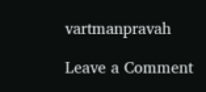vartmanpravah

Leave a Comment